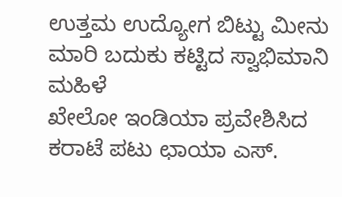ಉತ್ತಮ ಉದ್ಯೋಗ ಬಿಟ್ಟು ಮೀನು ಮಾರಿ ಬದುಕು ಕಟ್ಟಿದ ಸ್ವಾಭಿಮಾನಿ ಮಹಿಳೆ
ಖೇಲೋ ಇಂಡಿಯಾ ಪ್ರವೇಶಿಸಿದ ಕರಾಟೆ ಪಟು ಛಾಯಾ ಎಸ್.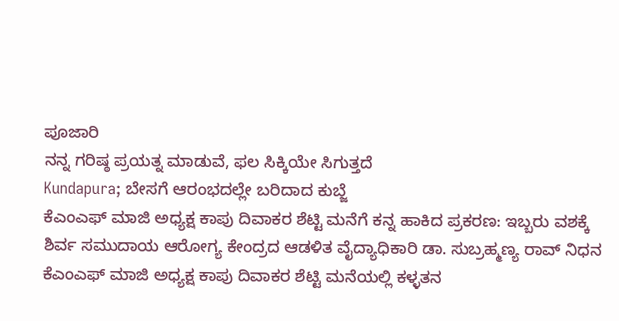ಪೂಜಾರಿ
ನನ್ನ ಗರಿಷ್ಠ ಪ್ರಯತ್ನ ಮಾಡುವೆ, ಫಲ ಸಿಕ್ಕಿಯೇ ಸಿಗುತ್ತದೆ
Kundapura; ಬೇಸಗೆ ಆರಂಭದಲ್ಲೇ ಬರಿದಾದ ಕುಬ್ಜೆ
ಕೆಎಂಎಫ್ ಮಾಜಿ ಅಧ್ಯಕ್ಷ ಕಾಪು ದಿವಾಕರ ಶೆಟ್ಟಿ ಮನೆಗೆ ಕನ್ನ ಹಾಕಿದ ಪ್ರಕರಣ: ಇಬ್ಬರು ವಶಕ್ಕೆ
ಶಿರ್ವ ಸಮುದಾಯ ಆರೋಗ್ಯ ಕೇಂದ್ರದ ಆಡಳಿತ ವೈದ್ಯಾಧಿಕಾರಿ ಡಾ. ಸುಬ್ರಹ್ಮಣ್ಯ ರಾವ್ ನಿಧನ
ಕೆಎಂಎಫ್ ಮಾಜಿ ಅಧ್ಯಕ್ಷ ಕಾಪು ದಿವಾಕರ ಶೆಟ್ಟಿ ಮನೆಯಲ್ಲಿ ಕಳ್ಳತನ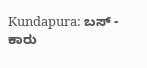Kundapura: ಬಸ್ - ಕಾರು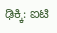ಢಿಕ್ಕಿ: ಐಟಿ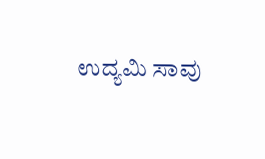ಉದ್ಯಮಿ ಸಾವು